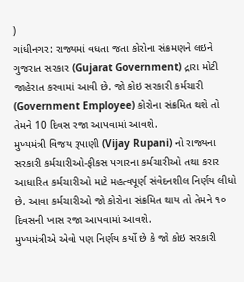)
ગાંધીનગર: રાજ્યમાં વધતા જતા કોરોના સંક્રમણને લઇને ગુજરાત સરકાર (Gujarat Government) દ્રારા મોટી જાહેરાત કરવામાં આવી છે. જો કોઇ સરકારી કર્મચારી (Government Employee) કોરોના સંક્રમિત થશે તો તેમને 10 દિવસ રજા આપવામાં આવશે.
મુખ્યમંત્રી વિજય રૂપાણી (Vijay Rupani) નો રાજ્યના સરકારી કર્મચારીઓ-ફીકસ પગારના કર્મચારીઓ તથા કરાર આધારિત કર્મચારીઓ માટે મહત્વપૂર્ણ સંવેદનશીલ નિર્ણય લીધો છે. આવા કર્મચારીઓ જો કોરોના સંક્રમિત થાય તો તેમને ૧૦ દિવસની ખાસ રજા આપવામાં આવશે.
મુખ્યમંત્રીએ એવો પણ નિર્ણય કર્યો છે કે જો કોઇ સરકારી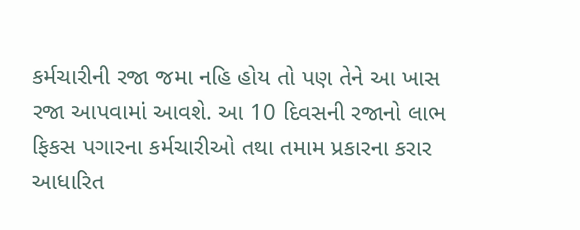કર્મચારીની રજા જમા નહિ હોય તો પણ તેને આ ખાસ રજા આપવામાં આવશે. આ 10 દિવસની રજાનો લાભ ફિકસ પગારના કર્મચારીઓ તથા તમામ પ્રકારના કરાર આધારિત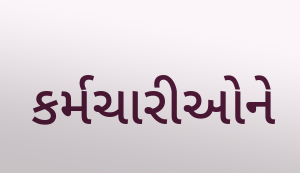કર્મચારીઓને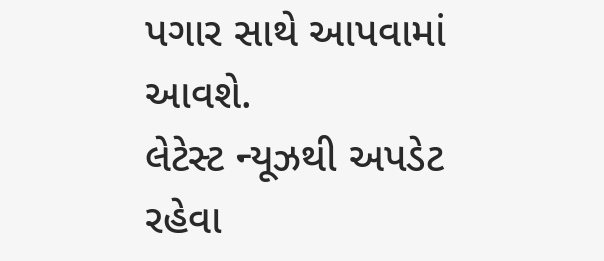પગાર સાથે આપવામાં આવશે.
લેટેસ્ટ ન્યૂઝથી અપડેટ રહેવા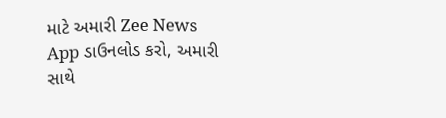માટે અમારી Zee News App ડાઉનલોડ કરો, અમારી સાથે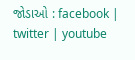જોડાઓ : facebook | twitter | youtube